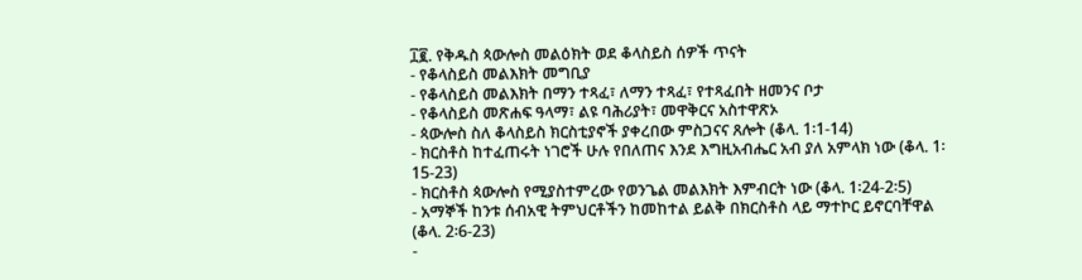፲፪. የቅዱስ ጳውሎስ መልዕክት ወደ ቆላስይስ ሰዎች ጥናት
- የቆላስይስ መልእክት መግቢያ
- የቆላስይስ መልእክት በማን ተጻፈ፣ ለማን ተጻፈ፣ የተጻፈበት ዘመንና ቦታ
- የቆላስይስ መጽሐፍ ዓላማ፣ ልዩ ባሕሪያት፣ መዋቅርና አስተዋጽኦ
- ጳውሎስ ስለ ቆላስይስ ክርስቲያኖች ያቀረበው ምስጋናና ጸሎት (ቆላ. 1፡1-14)
- ክርስቶስ ከተፈጠሩት ነገሮች ሁሉ የበለጠና እንደ እግዚአብሔር አብ ያለ አምላክ ነው (ቆላ. 1፡15-23)
- ክርስቶስ ጳውሎስ የሚያስተምረው የወንጌል መልእክት እምብርት ነው (ቆላ. 1፡24-2፡5)
- አማኞች ከንቱ ሰብአዊ ትምህርቶችን ከመከተል ይልቅ በክርስቶስ ላይ ማተኮር ይኖርባቸዋል (ቆላ. 2፡6-23)
-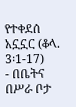የተቀደሰ አኗኗር (ቆላ. 3፡1-17)
- በቤትና በሥራ ቦታ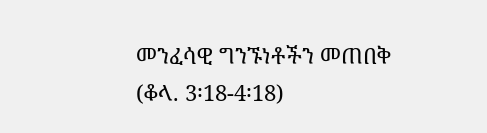መንፈሳዊ ግንኙነቶችን መጠበቅ (ቆላ. 3፡18-4፡18)